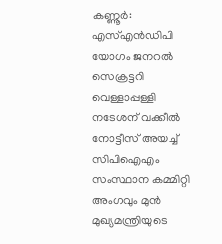കണ്ണൂർ: എസ്എൻഡിപി യോഗം ജനറൽ സെക്രട്ടറി വെള്ളാപ്പള്ളി നടേശന് വക്കീൽ നോട്ടീസ് അയച്ച് സിപിഐഎം സംസ്ഥാന കമ്മിറ്റി അംഗവും മുൻ മുഖ്യമന്ത്രിയുടെ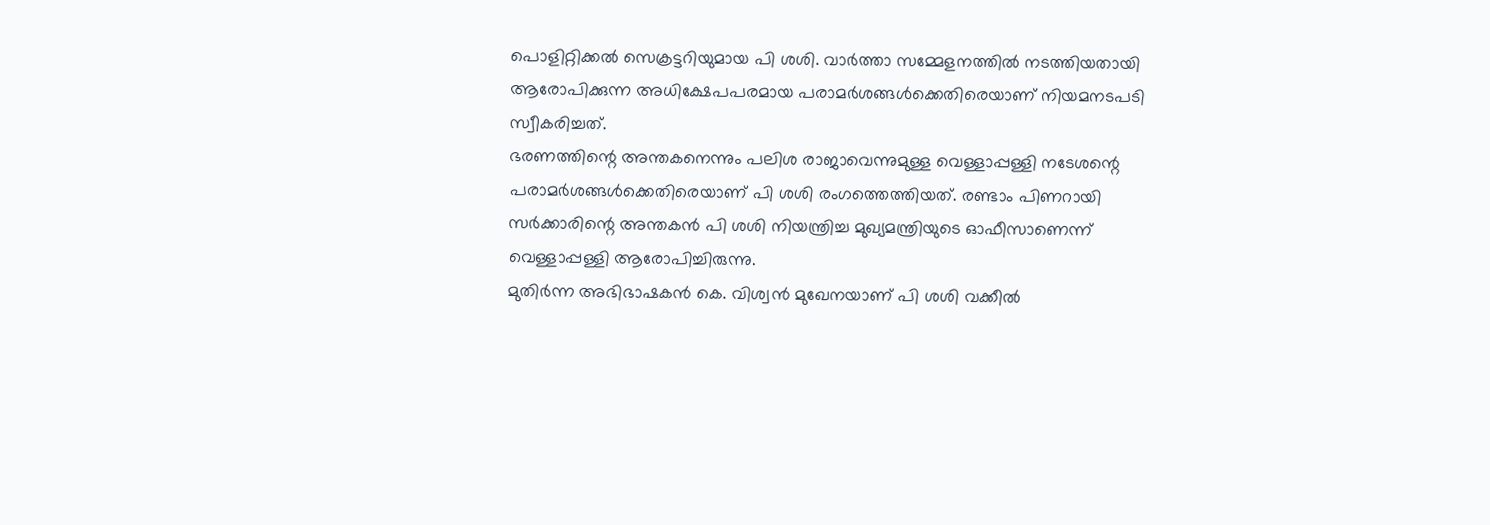പൊളിറ്റിക്കൽ സെക്രട്ടറിയുമായ പി ശശി. വാർത്താ സമ്മേളനത്തിൽ നടത്തിയതായി ആരോപിക്കുന്ന അധിക്ഷേപപരമായ പരാമർശങ്ങൾക്കെതിരെയാണ് നിയമനടപടി സ്വീകരിച്ചത്.
ഭരണത്തിന്റെ അന്തകനെന്നും പലിശ രാജാവെന്നുമുള്ള വെള്ളാപ്പള്ളി നടേശന്റെ പരാമർശങ്ങൾക്കെതിരെയാണ് പി ശശി രംഗത്തെത്തിയത്. രണ്ടാം പിണറായി സർക്കാരിന്റെ അന്തകൻ പി ശശി നിയന്ത്രിച്ച മുഖ്യമന്ത്രിയുടെ ഓഫീസാണെന്ന് വെള്ളാപ്പള്ളി ആരോപിച്ചിരുന്നു.
മുതിർന്ന അഭിഭാഷകൻ കെ. വിശ്വൻ മുഖേനയാണ് പി ശശി വക്കീൽ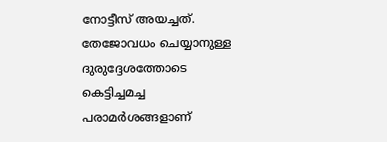നോട്ടീസ് അയച്ചത്. തേജോവധം ചെയ്യാനുള്ള ദുരുദ്ദേശത്തോടെ കെട്ടിച്ചമച്ച പരാമർശങ്ങളാണ്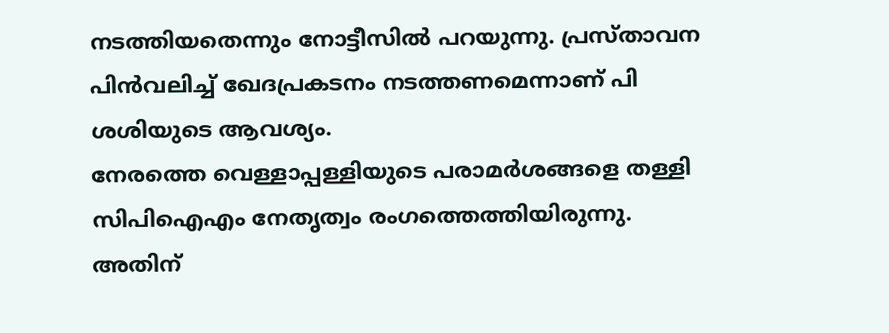നടത്തിയതെന്നും നോട്ടീസിൽ പറയുന്നു. പ്രസ്താവന പിൻവലിച്ച് ഖേദപ്രകടനം നടത്തണമെന്നാണ് പി ശശിയുടെ ആവശ്യം.
നേരത്തെ വെള്ളാപ്പള്ളിയുടെ പരാമർശങ്ങളെ തള്ളി സിപിഐഎം നേതൃത്വം രംഗത്തെത്തിയിരുന്നു. അതിന്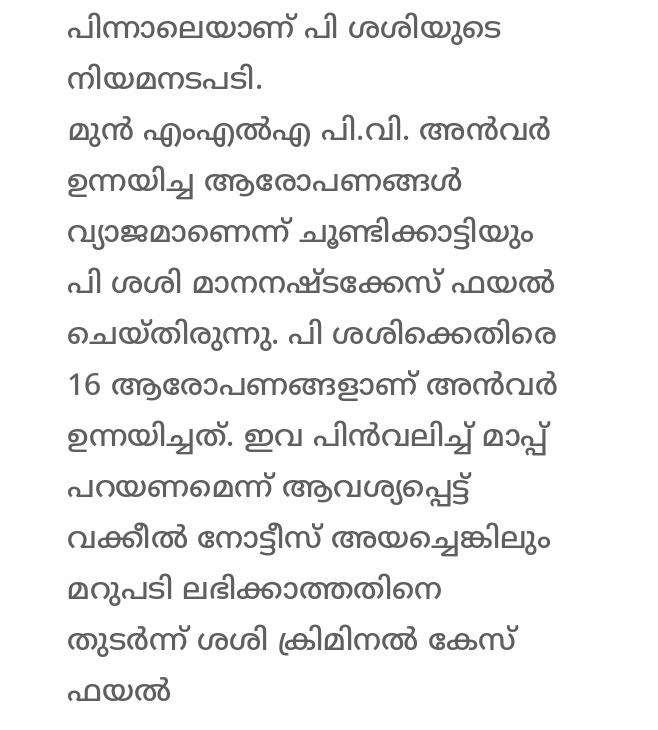പിന്നാലെയാണ് പി ശശിയുടെ നിയമനടപടി.
മുൻ എംഎൽഎ പി.വി. അൻവർ ഉന്നയിച്ച ആരോപണങ്ങൾ വ്യാജമാണെന്ന് ചൂണ്ടിക്കാട്ടിയും പി ശശി മാനനഷ്ടക്കേസ് ഫയൽ ചെയ്തിരുന്നു. പി ശശിക്കെതിരെ 16 ആരോപണങ്ങളാണ് അൻവർ ഉന്നയിച്ചത്. ഇവ പിൻവലിച്ച് മാപ്പ് പറയണമെന്ന് ആവശ്യപ്പെട്ട് വക്കീൽ നോട്ടീസ് അയച്ചെങ്കിലും മറുപടി ലഭിക്കാത്തതിനെ തുടർന്ന് ശശി ക്രിമിനൽ കേസ് ഫയൽ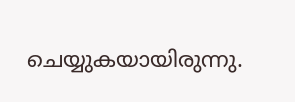ചെയ്യുകയായിരുന്നു.